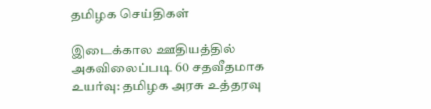தமிழக செய்திகள்

இடைக்கால ஊதியத்தில் அகவிலைப்படி 60 சதவீதமாக உயர்வு: தமிழக அரசு உத்தரவு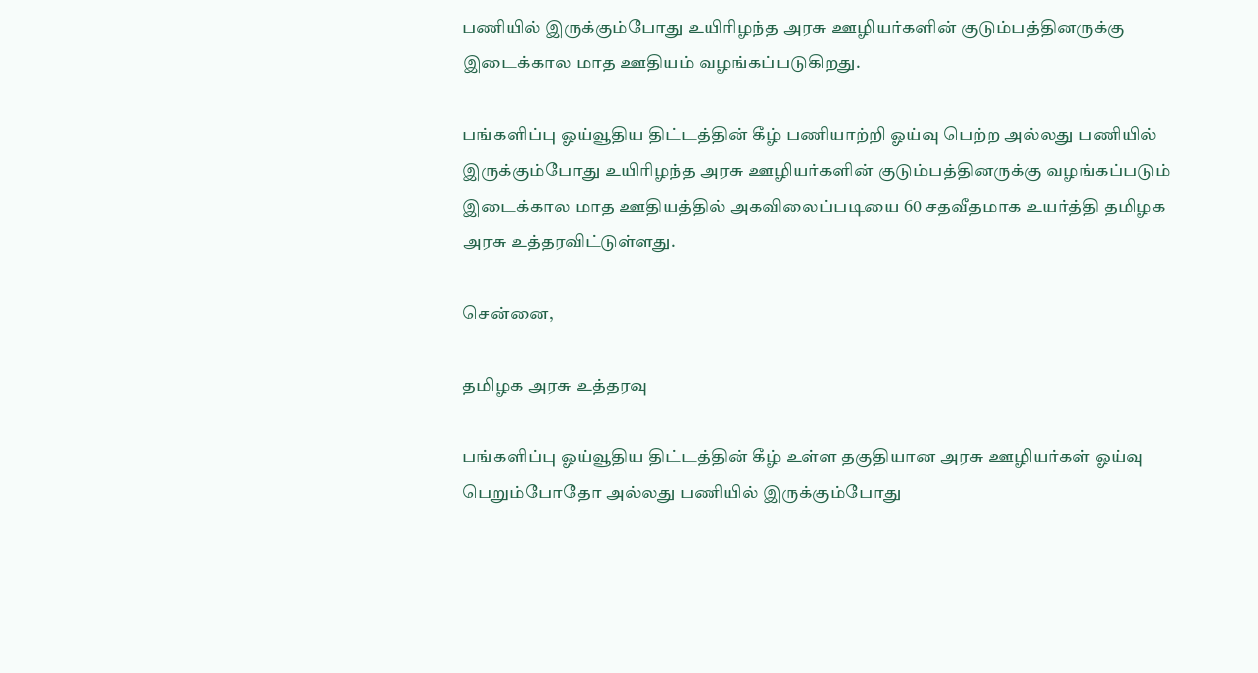பணியில் இருக்கும்போது உயிரிழந்த அரசு ஊழியர்களின் குடும்பத்தினருக்கு இடைக்கால மாத ஊதியம் வழங்கப்படுகிறது.

பங்களிப்பு ஓய்வூதிய திட்டத்தின் கீழ் பணியாற்றி ஓய்வு பெற்ற அல்லது பணியில் இருக்கும்போது உயிரிழந்த அரசு ஊழியர்களின் குடும்பத்தினருக்கு வழங்கப்படும் இடைக்கால மாத ஊதியத்தில் அகவிலைப்படியை 60 சதவீதமாக உயர்த்தி தமிழக அரசு உத்தரவிட்டுள்ளது.

சென்னை,

தமிழக அரசு உத்தரவு

பங்களிப்பு ஓய்வூதிய திட்டத்தின் கீழ் உள்ள தகுதியான அரசு ஊழியர்கள் ஓய்வு பெறும்போதோ அல்லது பணியில் இருக்கும்போது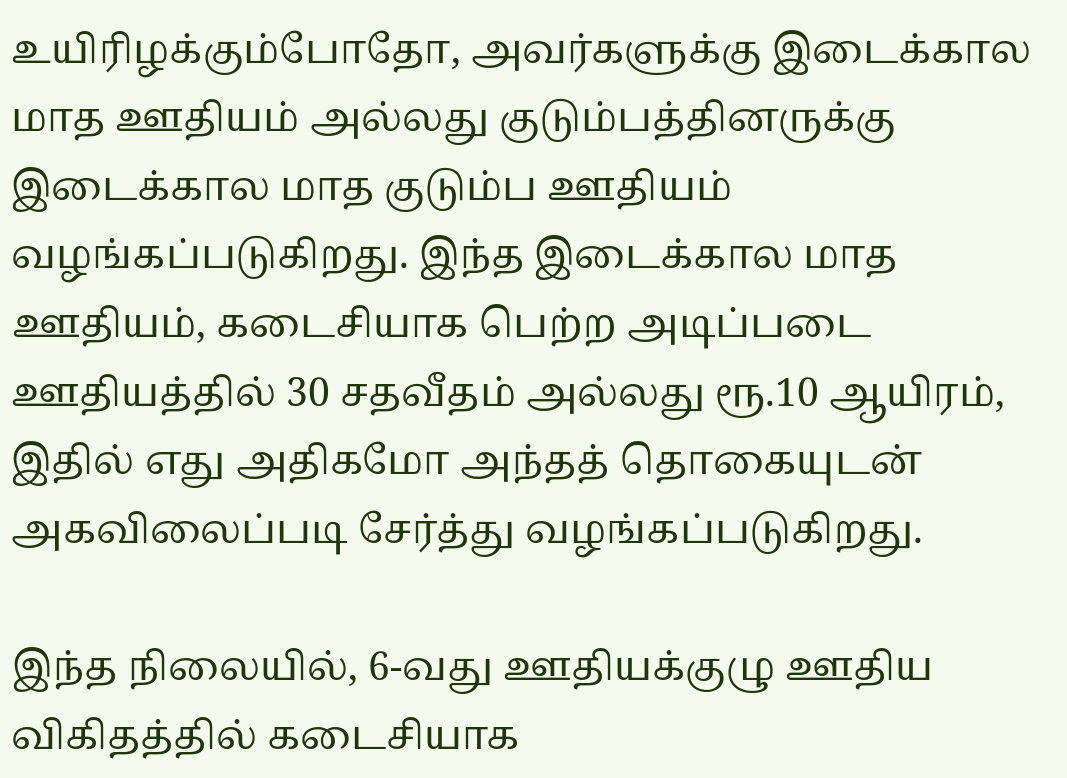உயிரிழக்கும்போதோ, அவர்களுக்கு இடைக்கால மாத ஊதியம் அல்லது குடும்பத்தினருக்கு இடைக்கால மாத குடும்ப ஊதியம் வழங்கப்படுகிறது. இந்த இடைக்கால மாத ஊதியம், கடைசியாக பெற்ற அடிப்படை ஊதியத்தில் 30 சதவீதம் அல்லது ரூ.10 ஆயிரம், இதில் எது அதிகமோ அந்தத் தொகையுடன் அகவிலைப்படி சேர்த்து வழங்கப்படுகிறது.

இந்த நிலையில், 6-வது ஊதியக்குழு ஊதிய விகிதத்தில் கடைசியாக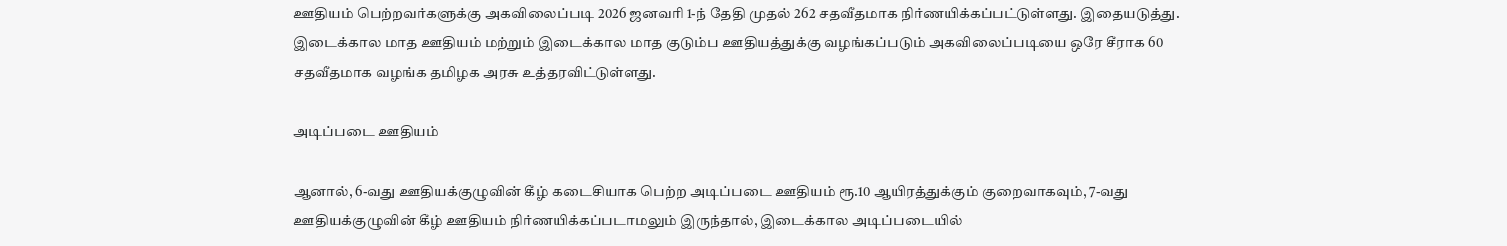ஊதியம் பெற்றவர்களுக்கு அகவிலைப்படி 2026 ஜனவரி 1-ந் தேதி முதல் 262 சதவீதமாக நிர்ணயிக்கப்பட்டுள்ளது. இதையடுத்து. இடைக்கால மாத ஊதியம் மற்றும் இடைக்கால மாத குடும்ப ஊதியத்துக்கு வழங்கப்படும் அகவிலைப்படியை ஒரே சீராக 60 சதவீதமாக வழங்க தமிழக அரசு உத்தரவிட்டுள்ளது.

அடிப்படை ஊதியம்

ஆனால், 6-வது ஊதியக்குழுவின் கீழ் கடைசியாக பெற்ற அடிப்படை ஊதியம் ரூ.10 ஆயிரத்துக்கும் குறைவாகவும், 7-வது ஊதியக்குழுவின் கீழ் ஊதியம் நிர்ணயிக்கப்படாமலும் இருந்தால், இடைக்கால அடிப்படையில்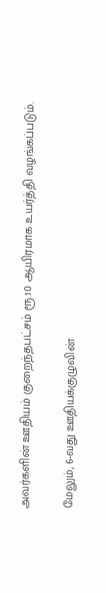அவர்களின் ஊதியம் குறைந்தபட்சம் ரூ.10 ஆயிரமாக உயர்த்தி வழங்கப்படும்.

மேலும், 6-வது ஊதியக்குழுவின்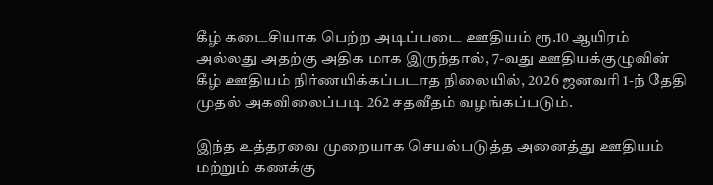கீழ் கடைசியாக பெற்ற அடிப்படை ஊதியம் ரூ.10 ஆயிரம் அல்லது அதற்கு அதிக மாக இருந்தால், 7-வது ஊதியக்குழுவின் கீழ் ஊதியம் நிர்ணயிக்கப்படாத நிலையில், 2026 ஜனவரி 1-ந் தேதி முதல் அகவிலைப்படி 262 சதவீதம் வழங்கப்படும்.

இந்த உத்தரவை முறையாக செயல்படுத்த அனைத்து ஊதியம் மற்றும் கணக்கு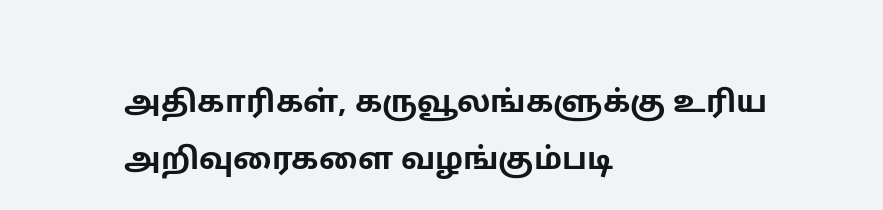அதிகாரிகள், கருவூலங்களுக்கு உரிய அறிவுரைகளை வழங்கும்படி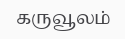கருவூலம்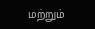மற்றும்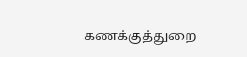கணக்குத்துறை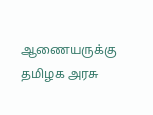ஆணையருக்கு தமிழக அரசு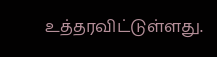உத்தரவிட்டுள்ளது.